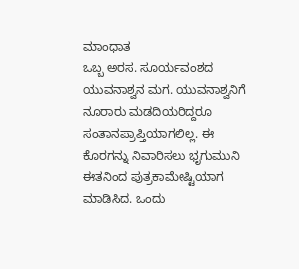ಮಾಂಧಾತ
ಒಬ್ಬ ಅರಸ. ಸೂರ್ಯವಂಶದ ಯುವನಾಶ್ವನ ಮಗ. ಯುವನಾಶ್ವನಿಗೆ ನೂರಾರು ಮಡದಿಯರಿದ್ದರೂ ಸಂತಾನಪ್ರಾಪ್ತಿಯಾಗಲಿಲ್ಲ. ಈ ಕೊರಗನ್ನು ನಿವಾರಿಸಲು ಭೃಗುಮುನಿ ಈತನಿಂದ ಪುತ್ರಕಾಮೇಷ್ಟಿಯಾಗ ಮಾಡಿಸಿದ. ಒಂದು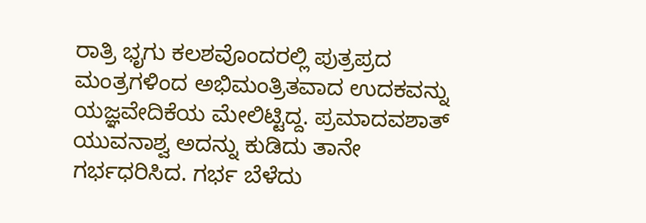ರಾತ್ರಿ ಭೃಗು ಕಲಶವೊಂದರಲ್ಲಿ ಪುತ್ರಪ್ರದ ಮಂತ್ರಗಳಿಂದ ಅಭಿಮಂತ್ರಿತವಾದ ಉದಕವನ್ನು ಯಜ್ಞವೇದಿಕೆಯ ಮೇಲಿಟ್ಟಿದ್ದ. ಪ್ರಮಾದವಶಾತ್ ಯುವನಾಶ್ವ ಅದನ್ನು ಕುಡಿದು ತಾನೇ ಗರ್ಭಧರಿಸಿದ. ಗರ್ಭ ಬೆಳೆದು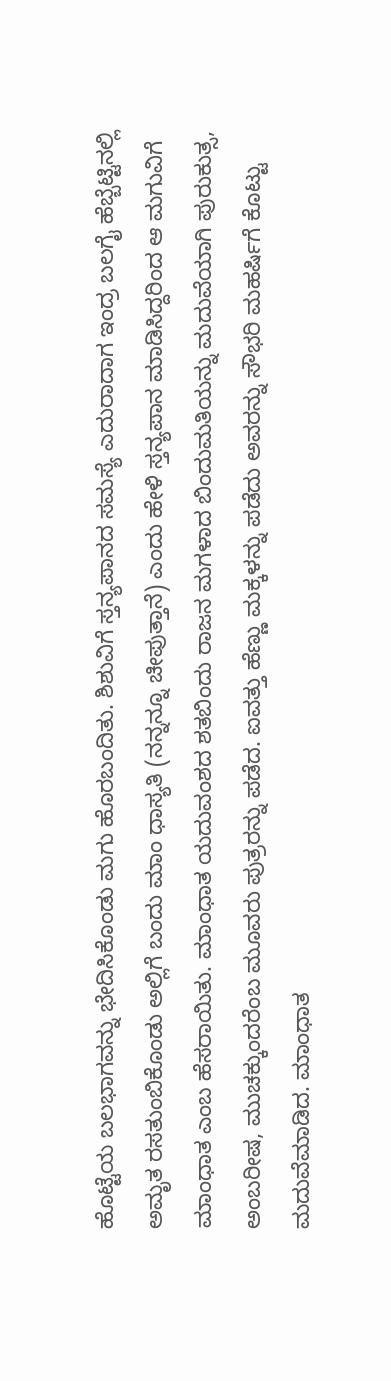ಹೊಟ್ಟೆಯ ಬಲಭಾಗವನ್ನು ಭೇದಿಸಿಕೊಂಡು ಮಗು ಹೊರಬಂದಿತು. ಶಿಶುವಿಗೆ ಸ್ತನ್ಯಪಾನದ ಸಮಸ್ಯೆ ಎದುರಾದಾಗ ಇಂದ್ರ ಬಲಗೈ ಹೆಬ್ಬೆಟ್ಟಿನಲ್ಲಿ ಅಮೃತ ರಸತುಂಬಿಕೊಂಡು ಅಲ್ಲಿಗೆ ಬಂದು ಮಾಂ ಧಾಸ್ಯತಿ (ನನ್ನನ್ನೂ ಚೀಪುತ್ತಾನೆ) ಎಂದು ಹೇಳಿ ಸ್ತನ್ಯಪಾನ ಮಾಡಿಸಿದ್ದರಿಂದ ಆ ಮಗುವಿಗೆ ಮಾಂಧಾತ ಎಂಬ ಹೆಸರಾಯಿತು. ಮಾಂಧಾತ ಯದುವಂಶದ ಶತಬಿಂದು ರಾಜನ ಮಗಳಾದ ಬಿಂದುಮತಿಯನ್ನು ಮದುವೆಯಾಗಿ ಪುರುಕುತ್ಸ, ಅಂಬರೀಷ, ಮುಚಕ್ಕುಂದರೆಂಬ ಮೂವರು ಪುತ್ರರನ್ನು ಪಡೆದ. ಐವತ್ತು ಹೆಣ್ಣು ಮಕ್ಕಳನ್ನು ಪಡೆದು ಅವರನ್ನು ಸೌಭರಿ ಮಹರ್ಷಿಗೆ ಕೊಟ್ಟು ಮದುವೆಮಾಡಿದ. ಮಾಂಧಾತ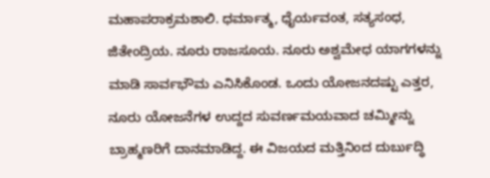ಮಹಾಪರಾಕ್ರಮಶಾಲಿ. ಧರ್ಮಾತ್ಮ, ಧೈರ್ಯವಂತ, ಸತ್ಯಸಂಧ, ಜಿತೇಂದ್ರಿಯ. ನೂರು ರಾಜಸೂಯ. ನೂರು ಅಶ್ವಮೇಧ ಯಾಗಗಳನ್ನು ಮಾಡಿ ಸಾರ್ವಭೌಮ ಎನಿಸಿಕೊಂಡ. ಒಂದು ಯೋಜನದಷ್ಟು ಎತ್ತರ, ನೂರು ಯೋಜನೆಗಳ ಉದ್ದದ ಸುವರ್ಣಮಯವಾದ ಚಮ್ಮೀನ್ನು ಬ್ರಾಹ್ಮಣರಿಗೆ ದಾನಮಾಡಿದ್ದ. ಈ ವಿಜಯದ ಮತ್ತಿನಿಂದ ದುರ್ಬುದ್ಧಿ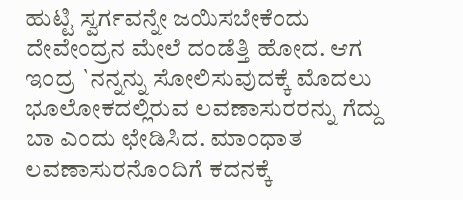ಹುಟ್ಟಿ ಸ್ವರ್ಗವನ್ನೇ ಜಯಿಸಬೇಕೆಂದು ದೇವೇಂದ್ರನ ಮೇಲೆ ದಂಡೆತ್ತಿ ಹೋದ. ಆಗ ಇಂದ್ರ `ನನ್ನನ್ನು ಸೋಲಿಸುವುದಕ್ಕೆ ಮೊದಲು ಭೂಲೋಕದಲ್ಲಿರುವ ಲವಣಾಸುರರನ್ನು ಗೆದ್ದು ಬಾ ಎಂದು ಛೇಡಿಸಿದ. ಮಾಂಧಾತ ಲವಣಾಸುರನೊಂದಿಗೆ ಕದನಕ್ಕೆ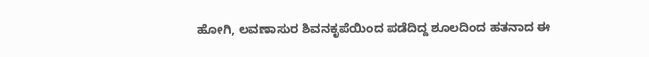ಹೋಗಿ, ಲವಣಾಸುರ ಶಿವನಕೃಪೆಯಿಂದ ಪಡೆದಿದ್ದ ಶೂಲದಿಂದ ಹತನಾದ ಈ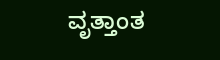ವೃತ್ತಾಂತ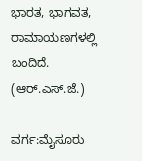ಭಾರತ, ಭಾಗವತ, ರಾಮಾಯಣಗಳಲ್ಲಿ ಬಂದಿದೆ.
(ಆರ್.ಎಸ್.ಜೆ.)

ವರ್ಗ:ಮೈಸೂರು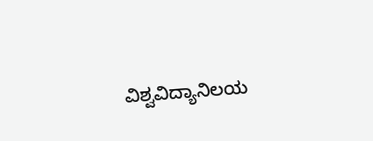ವಿಶ್ವವಿದ್ಯಾನಿಲಯ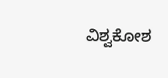ವಿಶ್ವಕೋಶ